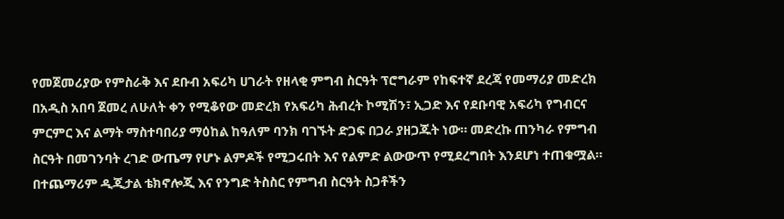የመጀመሪያው የምስራቅ እና ደቡብ አፍሪካ ሀገራት የዘላቂ ምግብ ስርዓት ፕሮግራም የከፍተኛ ደረጃ የመማሪያ መድረክ በአዲስ አበባ ጀመረ ለሁለት ቀን የሚቆየው መድረክ የአፍሪካ ሕብረት ኮሚሽን፣ ኢጋድ እና የደቡባዊ አፍሪካ የግብርና ምርምር እና ልማት ማስተባበሪያ ማዕከል ከዓለም ባንክ ባገኙት ድጋፍ በጋራ ያዘጋጁት ነው። መድረኩ ጠንካራ የምግብ ስርዓት በመገንባት ረገድ ውጤማ የሆኑ ልምዶች የሚጋሩበት እና የልምድ ልውውጥ የሚደረግበት እንደሆነ ተጠቁሟል። በተጨማሪም ዲጂታል ቴክኖሎጂ እና የንግድ ትስስር የምግብ ስርዓት ስጋቶችን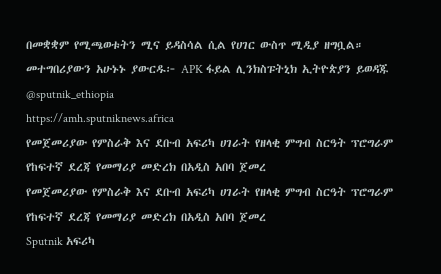በመቋቋም የሚጫወቱትን ሚና ይዳስሳል ሲል የሀገር ውስጥ ሚዲያ ዘግቧል። መተግበሪያውን አሁኑኑ ያውርዱ፦ APK ፋይል ሊንክስፑትኒክ ኢትዮጵያን ይወዳጁ @sputnik_ethiopia
https://amh.sputniknews.africa
የመጀመሪያው የምስራቅ እና ደቡብ አፍሪካ ሀገራት የዘላቂ ምግብ ስርዓት ፕሮግራም የከፍተኛ ደረጃ የመማሪያ መድረክ በአዲስ አበባ ጀመረ
የመጀመሪያው የምስራቅ እና ደቡብ አፍሪካ ሀገራት የዘላቂ ምግብ ስርዓት ፕሮግራም የከፍተኛ ደረጃ የመማሪያ መድረክ በአዲስ አበባ ጀመረ
Sputnik አፍሪካ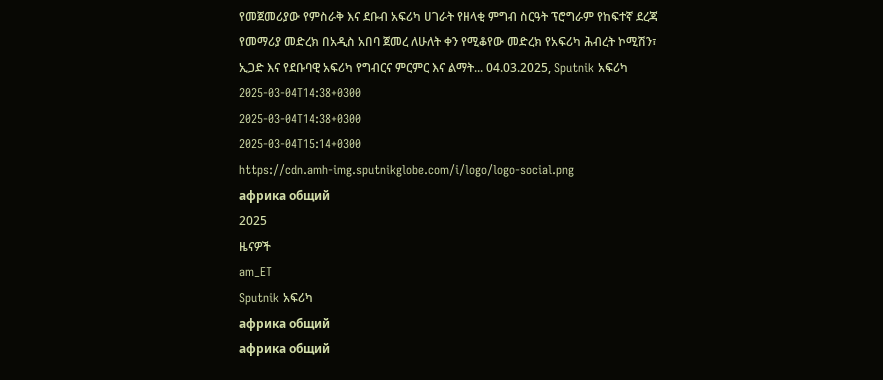የመጀመሪያው የምስራቅ እና ደቡብ አፍሪካ ሀገራት የዘላቂ ምግብ ስርዓት ፕሮግራም የከፍተኛ ደረጃ የመማሪያ መድረክ በአዲስ አበባ ጀመረ ለሁለት ቀን የሚቆየው መድረክ የአፍሪካ ሕብረት ኮሚሽን፣ ኢጋድ እና የደቡባዊ አፍሪካ የግብርና ምርምር እና ልማት... 04.03.2025, Sputnik አፍሪካ
2025-03-04T14:38+0300
2025-03-04T14:38+0300
2025-03-04T15:14+0300
https://cdn.amh-img.sputnikglobe.com/i/logo/logo-social.png
африка общий
2025
ዜናዎች
am_ET
Sputnik አፍሪካ
африка общий
африка общий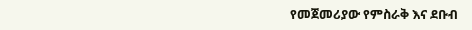የመጀመሪያው የምስራቅ እና ደቡብ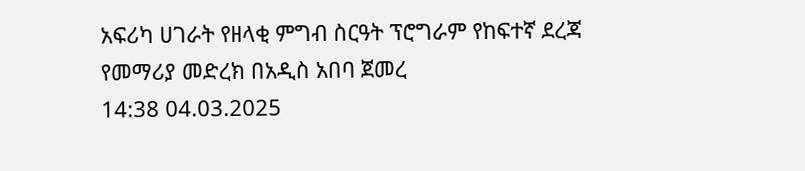አፍሪካ ሀገራት የዘላቂ ምግብ ስርዓት ፕሮግራም የከፍተኛ ደረጃ የመማሪያ መድረክ በአዲስ አበባ ጀመረ
14:38 04.03.2025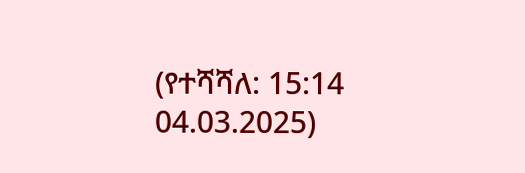(የተሻሻለ: 15:14 04.03.2025)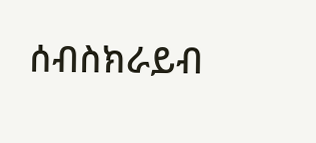ሰብስክራይብ